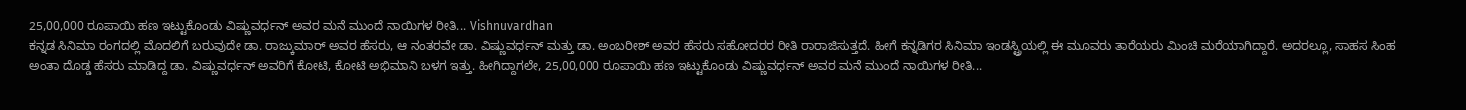25,00,000 ರೂಪಾಯಿ ಹಣ ಇಟ್ಟುಕೊಂಡು ವಿಷ್ಣುವರ್ಧನ್ ಅವರ ಮನೆ ಮುಂದೆ ನಾಯಿಗಳ ರೀತಿ... Vishnuvardhan
ಕನ್ನಡ ಸಿನಿಮಾ ರಂಗದಲ್ಲಿ ಮೊದಲಿಗೆ ಬರುವುದೇ ಡಾ. ರಾಜ್ಕುಮಾರ್ ಅವರ ಹೆಸರು, ಆ ನಂತರವೇ ಡಾ. ವಿಷ್ಣುವರ್ಧನ್ ಮತ್ತು ಡಾ. ಅಂಬರೀಶ್ ಅವರ ಹೆಸರು ಸಹೋದರರ ರೀತಿ ರಾರಾಜಿಸುತ್ತದೆ. ಹೀಗೆ ಕನ್ನಡಿಗರ ಸಿನಿಮಾ ಇಂಡಸ್ಟ್ರಿಯಲ್ಲಿ ಈ ಮೂವರು ತಾರೆಯರು ಮಿಂಚಿ ಮರೆಯಾಗಿದ್ದಾರೆ. ಅದರಲ್ಲೂ, ಸಾಹಸ ಸಿಂಹ ಅಂತಾ ದೊಡ್ಡ ಹೆಸರು ಮಾಡಿದ್ದ ಡಾ. ವಿಷ್ಣುವರ್ಧನ್ ಅವರಿಗೆ ಕೋಟಿ, ಕೋಟಿ ಅಭಿಮಾನಿ ಬಳಗ ಇತ್ತು. ಹೀಗಿದ್ದಾಗಲೇ, 25,00,000 ರೂಪಾಯಿ ಹಣ ಇಟ್ಟುಕೊಂಡು ವಿಷ್ಣುವರ್ಧನ್ ಅವರ ಮನೆ ಮುಂದೆ ನಾಯಿಗಳ ರೀತಿ...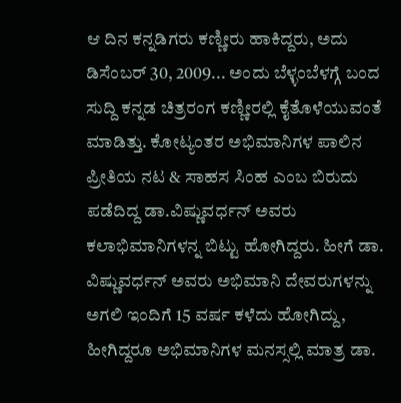ಆ ದಿನ ಕನ್ನಡಿಗರು ಕಣ್ಣೀರು ಹಾಕಿದ್ದರು, ಅದು ಡಿಸೆಂಬರ್ 30, 2009... ಅಂದು ಬೆಳ್ಳಂಬೆಳಗ್ಗೆ ಬಂದ ಸುದ್ದಿ ಕನ್ನಡ ಚಿತ್ರರಂಗ ಕಣ್ಣೀರಲ್ಲಿ ಕೈತೊಳೆಯುವಂತೆ ಮಾಡಿತ್ತು. ಕೋಟ್ಯಂತರ ಅಭಿಮಾನಿಗಳ ಪಾಲಿನ ಪ್ರೀತಿಯ ನಟ & ಸಾಹಸ ಸಿಂಹ ಎಂಬ ಬಿರುದು ಪಡೆದಿದ್ದ ಡಾ.ವಿಷ್ಣುವರ್ಧನ್ ಅವರು ಕಲಾಭಿಮಾನಿಗಳನ್ನ ಬಿಟ್ಟು ಹೋಗಿದ್ದರು. ಹೀಗೆ ಡಾ. ವಿಷ್ಣುವರ್ಧನ್ ಅವರು ಅಭಿಮಾನಿ ದೇವರುಗಳನ್ನು ಅಗಲಿ ಇಂದಿಗೆ 15 ವರ್ಷ ಕಳೆದು ಹೋಗಿದ್ದು, ಹೀಗಿದ್ದರೂ ಅಭಿಮಾನಿಗಳ ಮನಸ್ಸಲ್ಲಿ ಮಾತ್ರ ಡಾ.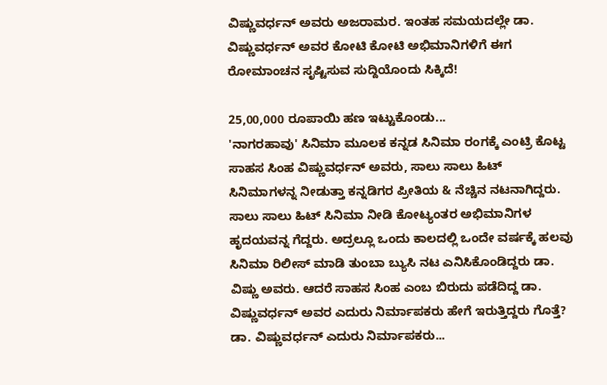ವಿಷ್ಣುವರ್ಧನ್ ಅವರು ಅಜರಾಮರ. ಇಂತಹ ಸಮಯದಲ್ಲೇ ಡಾ. ವಿಷ್ಣುವರ್ಧನ್ ಅವರ ಕೋಟಿ ಕೋಟಿ ಅಭಿಮಾನಿಗಳಿಗೆ ಈಗ ರೋಮಾಂಚನ ಸೃಷ್ಟಿಸುವ ಸುದ್ದಿಯೊಂದು ಸಿಕ್ಕಿದೆ!

25,00,000 ರೂಪಾಯಿ ಹಣ ಇಟ್ಟುಕೊಂಡು...
'ನಾಗರಹಾವು' ಸಿನಿಮಾ ಮೂಲಕ ಕನ್ನಡ ಸಿನಿಮಾ ರಂಗಕ್ಕೆ ಎಂಟ್ರಿ ಕೊಟ್ಟ ಸಾಹಸ ಸಿಂಹ ವಿಷ್ಣುವರ್ಧನ್ ಅವರು, ಸಾಲು ಸಾಲು ಹಿಟ್ ಸಿನಿಮಾಗಳನ್ನ ನೀಡುತ್ತಾ ಕನ್ನಡಿಗರ ಪ್ರೀತಿಯ & ನೆಚ್ಚಿನ ನಟನಾಗಿದ್ದರು. ಸಾಲು ಸಾಲು ಹಿಟ್ ಸಿನಿಮಾ ನೀಡಿ ಕೋಟ್ಯಂತರ ಅಭಿಮಾನಿಗಳ ಹೃದಯವನ್ನ ಗೆದ್ದರು. ಅದ್ರಲ್ಲೂ ಒಂದು ಕಾಲದಲ್ಲಿ ಒಂದೇ ವರ್ಷಕ್ಕೆ ಹಲವು ಸಿನಿಮಾ ರಿಲೀಸ್ ಮಾಡಿ ತುಂಬಾ ಬ್ಯುಸಿ ನಟ ಎನಿಸಿಕೊಂಡಿದ್ದರು ಡಾ. ವಿಷ್ಣು ಅವರು. ಆದರೆ ಸಾಹಸ ಸಿಂಹ ಎಂಬ ಬಿರುದು ಪಡೆದಿದ್ದ ಡಾ. ವಿಷ್ಣುವರ್ಧನ್ ಅವರ ಎದುರು ನಿರ್ಮಾಪಕರು ಹೇಗೆ ಇರುತ್ತಿದ್ದರು ಗೊತ್ತೆ?
ಡಾ. ವಿಷ್ಣುವರ್ಧನ್ ಎದುರು ನಿರ್ಮಾಪಕರು...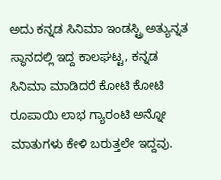ಅದು ಕನ್ನಡ ಸಿನಿಮಾ ಇಂಡಸ್ಟ್ರಿ ಅತ್ಯುನ್ನತ ಸ್ಥಾನದಲ್ಲಿ ಇದ್ದ ಕಾಲಘಟ್ಟ, ಕನ್ನಡ ಸಿನಿಮಾ ಮಾಡಿದರೆ ಕೋಟಿ ಕೋಟಿ ರೂಪಾಯಿ ಲಾಭ ಗ್ಯಾರಂಟಿ ಅನ್ನೋ ಮಾತುಗಳು ಕೇಳಿ ಬರುತ್ತಲೇ ಇದ್ದವು.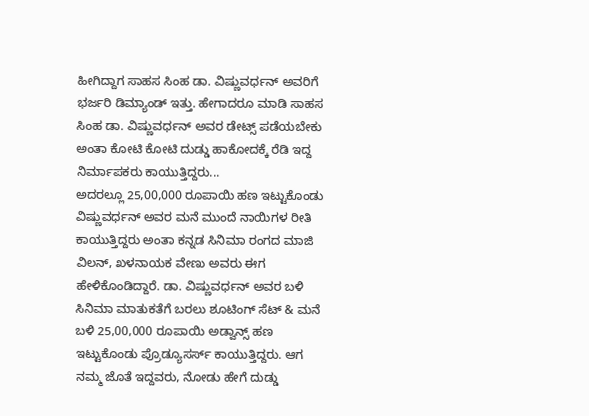ಹೀಗಿದ್ದಾಗ ಸಾಹಸ ಸಿಂಹ ಡಾ. ವಿಷ್ಣುವರ್ಧನ್ ಅವರಿಗೆ ಭರ್ಜರಿ ಡಿಮ್ಯಾಂಡ್ ಇತ್ತು. ಹೇಗಾದರೂ ಮಾಡಿ ಸಾಹಸ ಸಿಂಹ ಡಾ. ವಿಷ್ಣುವರ್ಧನ್ ಅವರ ಡೇಟ್ಸ್ ಪಡೆಯಬೇಕು ಅಂತಾ ಕೋಟಿ ಕೋಟಿ ದುಡ್ಡು ಹಾಕೋದಕ್ಕೆ ರೆಡಿ ಇದ್ದ ನಿರ್ಮಾಪಕರು ಕಾಯುತ್ತಿದ್ದರು...
ಅದರಲ್ಲೂ 25,00,000 ರೂಪಾಯಿ ಹಣ ಇಟ್ಟುಕೊಂಡು ವಿಷ್ಣುವರ್ಧನ್ ಅವರ ಮನೆ ಮುಂದೆ ನಾಯಿಗಳ ರೀತಿ ಕಾಯುತ್ತಿದ್ದರು ಅಂತಾ ಕನ್ನಡ ಸಿನಿಮಾ ರಂಗದ ಮಾಜಿ ವಿಲನ್, ಖಳನಾಯಕ ವೇಣು ಅವರು ಈಗ ಹೇಳಿಕೊಂಡಿದ್ದಾರೆ. ಡಾ. ವಿಷ್ಣುವರ್ಧನ್ ಅವರ ಬಳಿ ಸಿನಿಮಾ ಮಾತುಕತೆಗೆ ಬರಲು ಶೂಟಿಂಗ್ ಸೆಟ್ & ಮನೆ ಬಳಿ 25,00,000 ರೂಪಾಯಿ ಅಡ್ವಾನ್ಸ್ ಹಣ ಇಟ್ಟುಕೊಂಡು ಪ್ರೊಡ್ಯೂಸರ್ಸ್ ಕಾಯುತ್ತಿದ್ದರು. ಆಗ ನಮ್ಮ ಜೊತೆ ಇದ್ದವರು, ನೋಡು ಹೇಗೆ ದುಡ್ಡು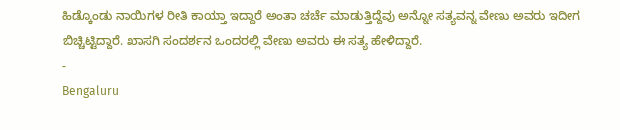ಹಿಡ್ಕೊಂಡು ನಾಯಿಗಳ ರೀತಿ ಕಾಯ್ತಾ ಇದ್ದಾರೆ ಅಂತಾ ಚರ್ಚೆ ಮಾಡುತ್ತಿದ್ದೆವು ಅನ್ನೋ ಸತ್ಯವನ್ನ ವೇಣು ಅವರು ಇದೀಗ ಬಿಚ್ಚಿಟ್ಟಿದ್ದಾರೆ. ಖಾಸಗಿ ಸಂದರ್ಶನ ಒಂದರಲ್ಲಿ ವೇಣು ಅವರು ಈ ಸತ್ಯ ಹೇಳಿದ್ದಾರೆ.
-
Bengaluru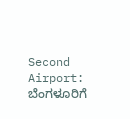Second Airport: ಬೆಂಗಳೂರಿಗೆ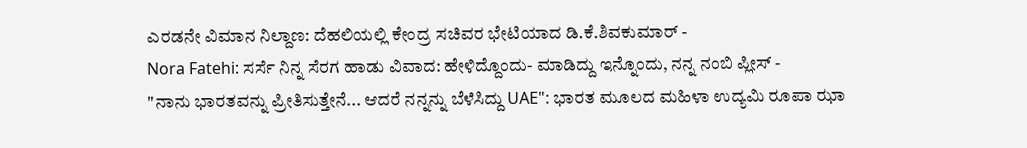ಎರಡನೇ ವಿಮಾನ ನಿಲ್ದಾಣ: ದೆಹಲಿಯಲ್ಲಿ ಕೇಂದ್ರ ಸಚಿವರ ಭೇಟಿಯಾದ ಡಿ.ಕೆ.ಶಿವಕುಮಾರ್ -
Nora Fatehi: ಸರ್ಸೆ ನಿನ್ನ ಸೆರಗ ಹಾಡು ವಿವಾದ: ಹೇಳಿದ್ದೊಂದು- ಮಾಡಿದ್ದು ಇನ್ನೊಂದು, ನನ್ನ ನಂಬಿ ಪ್ಲೀಸ್ -
"ನಾನು ಭಾರತವನ್ನು ಪ್ರೀತಿಸುತ್ತೇನೆ... ಆದರೆ ನನ್ನನ್ನು ಬೆಳೆಸಿದ್ದು UAE": ಭಾರತ ಮೂಲದ ಮಹಿಳಾ ಉದ್ಯಮಿ ರೂಪಾ ಝಾ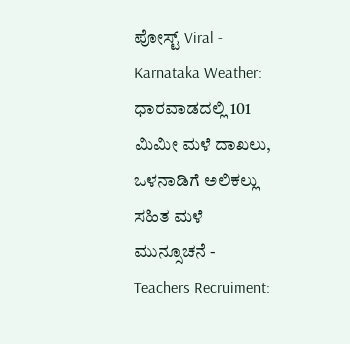ಪೋಸ್ಟ್ Viral -
Karnataka Weather: ಧಾರವಾಡದಲ್ಲಿ 101 ಮಿಮೀ ಮಳೆ ದಾಖಲು, ಒಳನಾಡಿಗೆ ಅಲಿಕಲ್ಲು ಸಹಿತ ಮಳೆ ಮುನ್ಸೂಚನೆ -
Teachers Recruiment: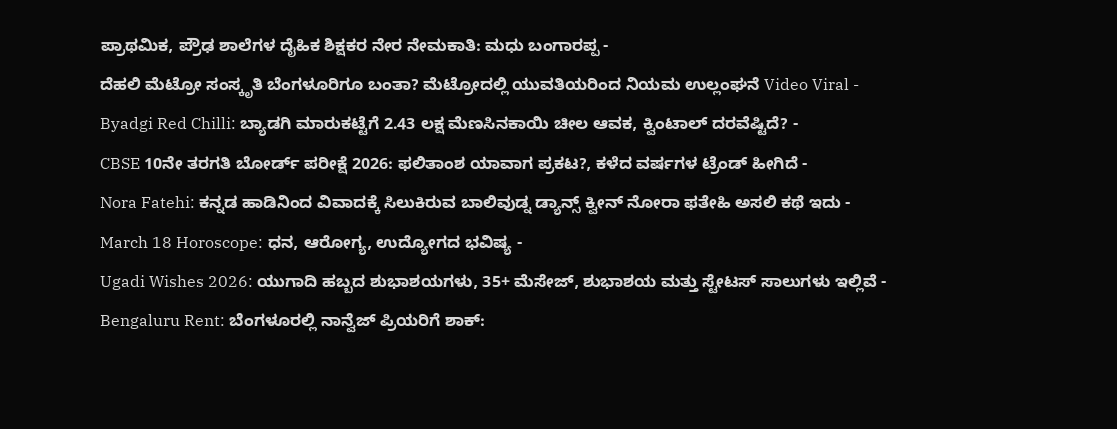ಪ್ರಾಥಮಿಕ, ಪ್ರೌಢ ಶಾಲೆಗಳ ದೈಹಿಕ ಶಿಕ್ಷಕರ ನೇರ ನೇಮಕಾತಿ: ಮಧು ಬಂಗಾರಪ್ಪ -
ದೆಹಲಿ ಮೆಟ್ರೋ ಸಂಸ್ಕೃತಿ ಬೆಂಗಳೂರಿಗೂ ಬಂತಾ? ಮೆಟ್ರೋದಲ್ಲಿ ಯುವತಿಯರಿಂದ ನಿಯಮ ಉಲ್ಲಂಘನೆ Video Viral -
Byadgi Red Chilli: ಬ್ಯಾಡಗಿ ಮಾರುಕಟ್ಟೆಗೆ 2.43 ಲಕ್ಷ ಮೆಣಸಿನಕಾಯಿ ಚೀಲ ಆವಕ, ಕ್ವಿಂಟಾಲ್ ದರವೆಷ್ಟಿದೆ? -
CBSE 10ನೇ ತರಗತಿ ಬೋರ್ಡ್ ಪರೀಕ್ಷೆ 2026: ಫಲಿತಾಂಶ ಯಾವಾಗ ಪ್ರಕಟ?, ಕಳೆದ ವರ್ಷಗಳ ಟ್ರೆಂಡ್ ಹೀಗಿದೆ -
Nora Fatehi: ಕನ್ನಡ ಹಾಡಿನಿಂದ ವಿವಾದಕ್ಕೆ ಸಿಲುಕಿರುವ ಬಾಲಿವುಡ್ನ ಡ್ಯಾನ್ಸ್ ಕ್ವೀನ್ ನೋರಾ ಫತೇಹಿ ಅಸಲಿ ಕಥೆ ಇದು -
March 18 Horoscope: ಧನ, ಆರೋಗ್ಯ, ಉದ್ಯೋಗದ ಭವಿಷ್ಯ -
Ugadi Wishes 2026: ಯುಗಾದಿ ಹಬ್ಬದ ಶುಭಾಶಯಗಳು, 35+ ಮೆಸೇಜ್, ಶುಭಾಶಯ ಮತ್ತು ಸ್ಟೇಟಸ್ ಸಾಲುಗಳು ಇಲ್ಲಿವೆ -
Bengaluru Rent: ಬೆಂಗಳೂರಲ್ಲಿ ನಾನ್ವೆಜ್ ಪ್ರಿಯರಿಗೆ ಶಾಕ್: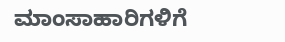ಮಾಂಸಾಹಾರಿಗಳಿಗೆ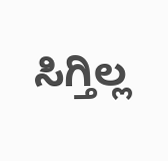ಸಿಗ್ತಿಲ್ಲ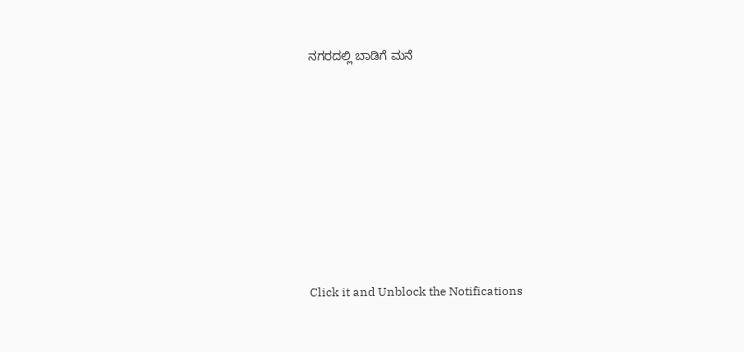ನಗರದಲ್ಲಿ ಬಾಡಿಗೆ ಮನೆ












Click it and Unblock the Notifications